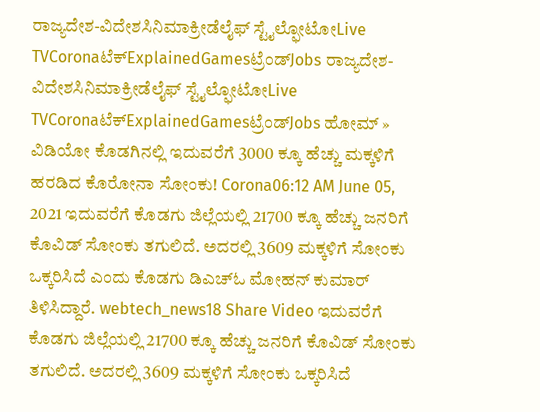ರಾಜ್ಯದೇಶ-ವಿದೇಶಸಿನಿಮಾಕ್ರೀಡೆಲೈಫ್ ಸ್ಟೈಲ್ಫೋಟೋLive TVCoronaಟೆಕ್ExplainedGamesಟ್ರೆಂಡ್Jobs ರಾಜ್ಯದೇಶ-ವಿದೇಶಸಿನಿಮಾಕ್ರೀಡೆಲೈಫ್ ಸ್ಟೈಲ್ಫೋಟೋLive TVCoronaಟೆಕ್ExplainedGamesಟ್ರೆಂಡ್Jobs ಹೋಮ್ » ವಿಡಿಯೋ ಕೊಡಗಿನಲ್ಲಿ ಇದುವರೆಗೆ 3000 ಕ್ಕೂ ಹೆಚ್ಚು ಮಕ್ಕಳಿಗೆ ಹರಡಿದ ಕೊರೋನಾ ಸೋಂಕು! Corona06:12 AM June 05, 2021 ಇದುವರೆಗೆ ಕೊಡಗು ಜಿಲ್ಲೆಯಲ್ಲಿ 21700 ಕ್ಕೂ ಹೆಚ್ಚು ಜನರಿಗೆ ಕೊವಿಡ್ ಸೋಂಕು ತಗುಲಿದೆ. ಅದರಲ್ಲಿ 3609 ಮಕ್ಕಳಿಗೆ ಸೋಂಕು ಒಕ್ಕರಿಸಿದೆ ಎಂದು ಕೊಡಗು ಡಿಎಚ್ಓ ಮೋಹನ್ ಕುಮಾರ್ ತಿಳಿಸಿದ್ದಾರೆ. webtech_news18 Share Video ಇದುವರೆಗೆ ಕೊಡಗು ಜಿಲ್ಲೆಯಲ್ಲಿ 21700 ಕ್ಕೂ ಹೆಚ್ಚು ಜನರಿಗೆ ಕೊವಿಡ್ ಸೋಂಕು ತಗುಲಿದೆ. ಅದರಲ್ಲಿ 3609 ಮಕ್ಕಳಿಗೆ ಸೋಂಕು ಒಕ್ಕರಿಸಿದೆ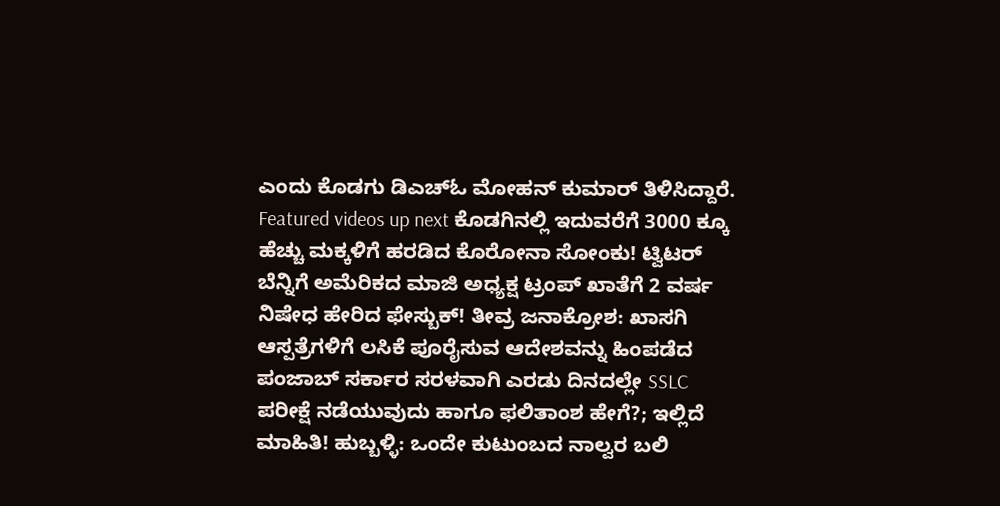ಎಂದು ಕೊಡಗು ಡಿಎಚ್ಓ ಮೋಹನ್ ಕುಮಾರ್ ತಿಳಿಸಿದ್ದಾರೆ. Featured videos up next ಕೊಡಗಿನಲ್ಲಿ ಇದುವರೆಗೆ 3000 ಕ್ಕೂ ಹೆಚ್ಚು ಮಕ್ಕಳಿಗೆ ಹರಡಿದ ಕೊರೋನಾ ಸೋಂಕು! ಟ್ವಿಟರ್ ಬೆನ್ನಿಗೆ ಅಮೆರಿಕದ ಮಾಜಿ ಅಧ್ಯಕ್ಷ ಟ್ರಂಪ್ ಖಾತೆಗೆ 2 ವರ್ಷ ನಿಷೇಧ ಹೇರಿದ ಫೇಸ್ಬುಕ್! ತೀವ್ರ ಜನಾಕ್ರೋಶ: ಖಾಸಗಿ ಆಸ್ಪತ್ರೆಗಳಿಗೆ ಲಸಿಕೆ ಪೂರೈಸುವ ಆದೇಶವನ್ನು ಹಿಂಪಡೆದ ಪಂಜಾಬ್ ಸರ್ಕಾರ ಸರಳವಾಗಿ ಎರಡು ದಿನದಲ್ಲೇ SSLC ಪರೀಕ್ಷೆ ನಡೆಯುವುದು ಹಾಗೂ ಫಲಿತಾಂಶ ಹೇಗೆ?; ಇಲ್ಲಿದೆ ಮಾಹಿತಿ! ಹುಬ್ಬಳ್ಳಿ: ಒಂದೇ ಕುಟುಂಬದ ನಾಲ್ವರ ಬಲಿ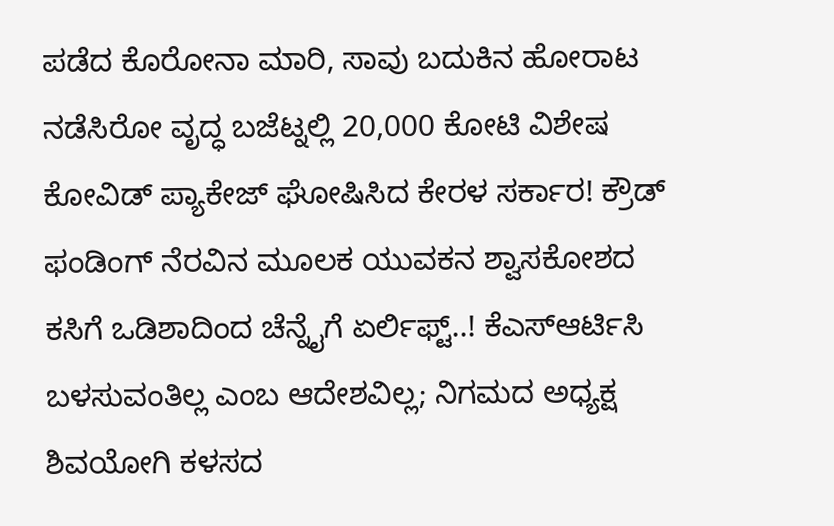ಪಡೆದ ಕೊರೋನಾ ಮಾರಿ, ಸಾವು ಬದುಕಿನ ಹೋರಾಟ ನಡೆಸಿರೋ ವೃದ್ಧ ಬಜೆಟ್ನಲ್ಲಿ 20,000 ಕೋಟಿ ವಿಶೇಷ ಕೋವಿಡ್ ಪ್ಯಾಕೇಜ್ ಘೋಷಿಸಿದ ಕೇರಳ ಸರ್ಕಾರ! ಕ್ರೌಡ್ ಫಂಡಿಂಗ್ ನೆರವಿನ ಮೂಲಕ ಯುವಕನ ಶ್ವಾಸಕೋಶದ ಕಸಿಗೆ ಒಡಿಶಾದಿಂದ ಚೆನ್ನೈಗೆ ಏರ್ಲಿಫ್ಟ್..! ಕೆಎಸ್ಆರ್ಟಿಸಿ ಬಳಸುವಂತಿಲ್ಲ ಎಂಬ ಆದೇಶವಿಲ್ಲ; ನಿಗಮದ ಅಧ್ಯಕ್ಷ ಶಿವಯೋಗಿ ಕಳಸದ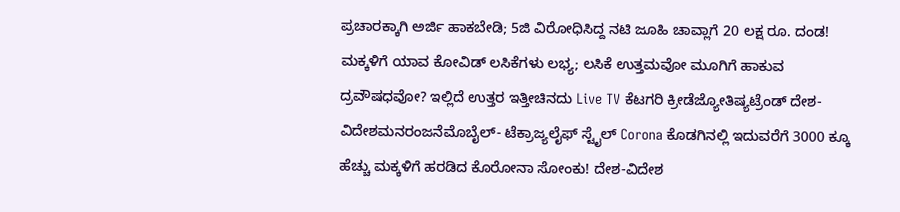ಪ್ರಚಾರಕ್ಕಾಗಿ ಅರ್ಜಿ ಹಾಕಬೇಡಿ; 5ಜಿ ವಿರೋಧಿಸಿದ್ದ ನಟಿ ಜೂಹಿ ಚಾವ್ಲಾಗೆ 20 ಲಕ್ಷ ರೂ. ದಂಡ! ಮಕ್ಕಳಿಗೆ ಯಾವ ಕೋವಿಡ್ ಲಸಿಕೆಗಳು ಲಭ್ಯ; ಲಸಿಕೆ ಉತ್ತಮವೋ ಮೂಗಿಗೆ ಹಾಕುವ ದ್ರವೌಷಧವೋ? ಇಲ್ಲಿದೆ ಉತ್ತರ ಇತ್ತೀಚಿನದು Live TV ಕೆಟಗರಿ ಕ್ರೀಡೆಜ್ಯೋತಿಷ್ಯಟ್ರೆಂಡ್ ದೇಶ-ವಿದೇಶಮನರಂಜನೆಮೊಬೈಲ್- ಟೆಕ್ರಾಜ್ಯಲೈಫ್ ಸ್ಟೈಲ್ Corona ಕೊಡಗಿನಲ್ಲಿ ಇದುವರೆಗೆ 3000 ಕ್ಕೂ ಹೆಚ್ಚು ಮಕ್ಕಳಿಗೆ ಹರಡಿದ ಕೊರೋನಾ ಸೋಂಕು! ದೇಶ-ವಿದೇಶ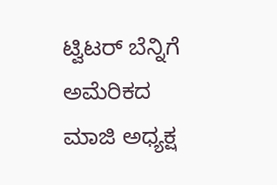ಟ್ವಿಟರ್ ಬೆನ್ನಿಗೆ ಅಮೆರಿಕದ ಮಾಜಿ ಅಧ್ಯಕ್ಷ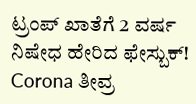ಟ್ರಂಪ್ ಖಾತೆಗೆ 2 ವರ್ಷ ನಿಷೇಧ ಹೇರಿದ ಫೇಸ್ಬುಕ್! Corona ತೀವ್ರ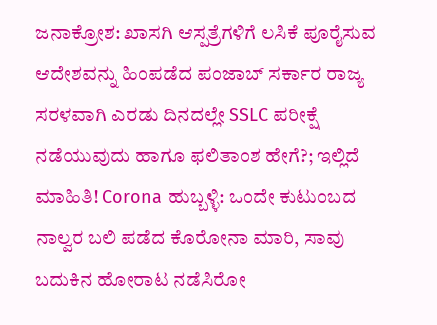ಜನಾಕ್ರೋಶ: ಖಾಸಗಿ ಆಸ್ಪತ್ರೆಗಳಿಗೆ ಲಸಿಕೆ ಪೂರೈಸುವ ಆದೇಶವನ್ನು ಹಿಂಪಡೆದ ಪಂಜಾಬ್ ಸರ್ಕಾರ ರಾಜ್ಯ ಸರಳವಾಗಿ ಎರಡು ದಿನದಲ್ಲೇ SSLC ಪರೀಕ್ಷೆ ನಡೆಯುವುದು ಹಾಗೂ ಫಲಿತಾಂಶ ಹೇಗೆ?; ಇಲ್ಲಿದೆ ಮಾಹಿತಿ! Corona ಹುಬ್ಬಳ್ಳಿ: ಒಂದೇ ಕುಟುಂಬದ ನಾಲ್ವರ ಬಲಿ ಪಡೆದ ಕೊರೋನಾ ಮಾರಿ, ಸಾವು ಬದುಕಿನ ಹೋರಾಟ ನಡೆಸಿರೋ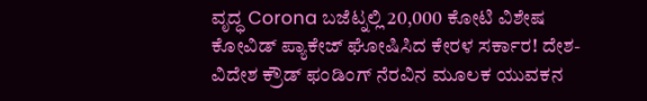ವೃದ್ಧ Corona ಬಜೆಟ್ನಲ್ಲಿ 20,000 ಕೋಟಿ ವಿಶೇಷ ಕೋವಿಡ್ ಪ್ಯಾಕೇಜ್ ಘೋಷಿಸಿದ ಕೇರಳ ಸರ್ಕಾರ! ದೇಶ-ವಿದೇಶ ಕ್ರೌಡ್ ಫಂಡಿಂಗ್ ನೆರವಿನ ಮೂಲಕ ಯುವಕನ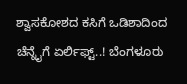ಶ್ವಾಸಕೋಶದ ಕಸಿಗೆ ಒಡಿಶಾದಿಂದ ಚೆನ್ನೈಗೆ ಏರ್ಲಿಫ್ಟ್..! ಬೆಂಗಳೂರು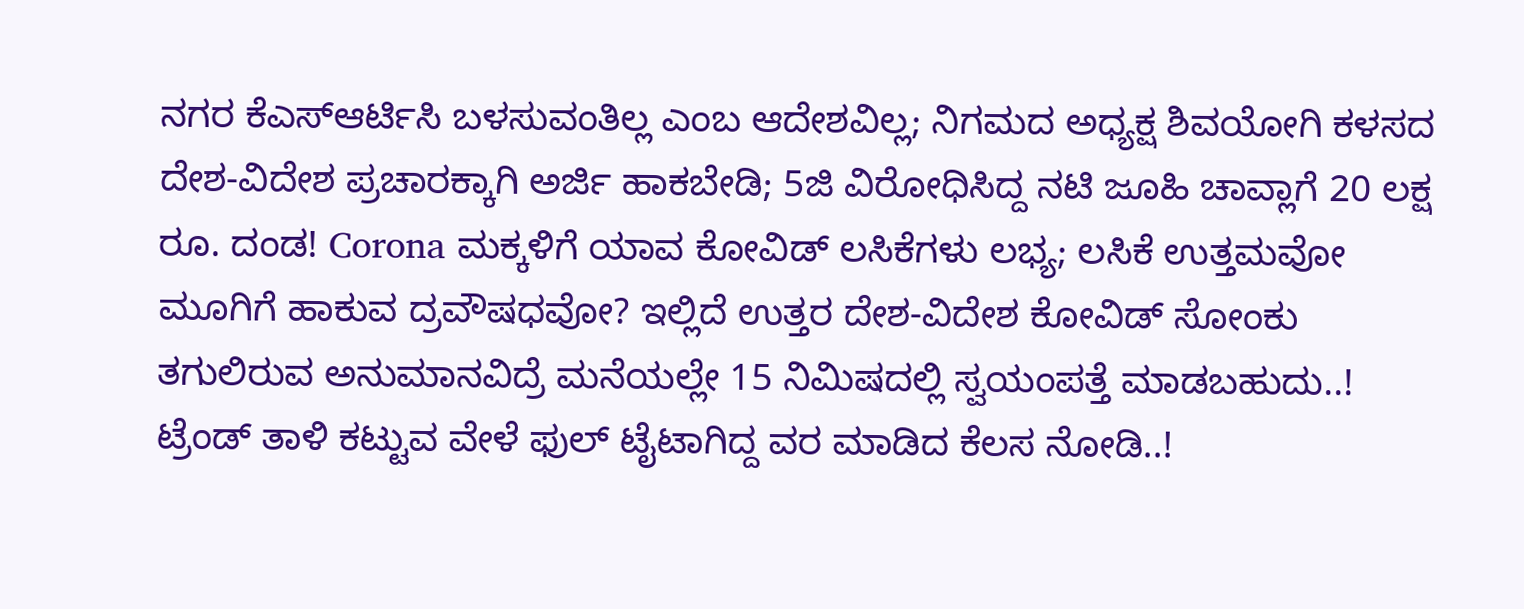ನಗರ ಕೆಎಸ್ಆರ್ಟಿಸಿ ಬಳಸುವಂತಿಲ್ಲ ಎಂಬ ಆದೇಶವಿಲ್ಲ; ನಿಗಮದ ಅಧ್ಯಕ್ಷ ಶಿವಯೋಗಿ ಕಳಸದ ದೇಶ-ವಿದೇಶ ಪ್ರಚಾರಕ್ಕಾಗಿ ಅರ್ಜಿ ಹಾಕಬೇಡಿ; 5ಜಿ ವಿರೋಧಿಸಿದ್ದ ನಟಿ ಜೂಹಿ ಚಾವ್ಲಾಗೆ 20 ಲಕ್ಷ ರೂ. ದಂಡ! Corona ಮಕ್ಕಳಿಗೆ ಯಾವ ಕೋವಿಡ್ ಲಸಿಕೆಗಳು ಲಭ್ಯ; ಲಸಿಕೆ ಉತ್ತಮವೋ ಮೂಗಿಗೆ ಹಾಕುವ ದ್ರವೌಷಧವೋ? ಇಲ್ಲಿದೆ ಉತ್ತರ ದೇಶ-ವಿದೇಶ ಕೋವಿಡ್ ಸೋಂಕು ತಗುಲಿರುವ ಅನುಮಾನವಿದ್ರೆ ಮನೆಯಲ್ಲೇ 15 ನಿಮಿಷದಲ್ಲಿ ಸ್ವಯಂಪತ್ತೆ ಮಾಡಬಹುದು..! ಟ್ರೆಂಡ್ ತಾಳಿ ಕಟ್ಟುವ ವೇಳೆ ಫುಲ್ ಟೈಟಾಗಿದ್ದ ವರ ಮಾಡಿದ ಕೆಲಸ ನೋಡಿ..!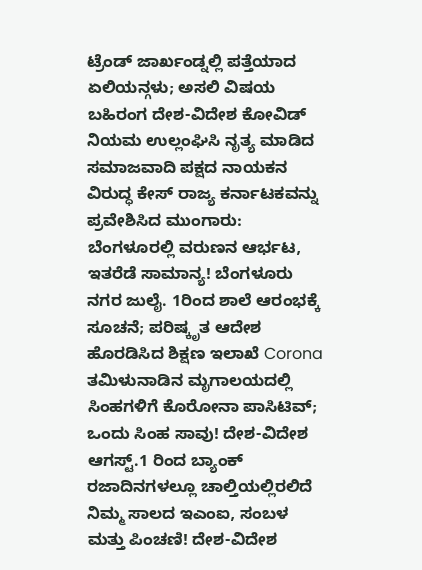ಟ್ರೆಂಡ್ ಜಾರ್ಖಂಡ್ನಲ್ಲಿ ಪತ್ತೆಯಾದ ಏಲಿಯನ್ಗಳು; ಅಸಲಿ ವಿಷಯ ಬಹಿರಂಗ ದೇಶ-ವಿದೇಶ ಕೋವಿಡ್ ನಿಯಮ ಉಲ್ಲಂಘಿಸಿ ನೃತ್ಯ ಮಾಡಿದ ಸಮಾಜವಾದಿ ಪಕ್ಷದ ನಾಯಕನ ವಿರುದ್ಧ ಕೇಸ್ ರಾಜ್ಯ ಕರ್ನಾಟಕವನ್ನು ಪ್ರವೇಶಿಸಿದ ಮುಂಗಾರು: ಬೆಂಗಳೂರಲ್ಲಿ ವರುಣನ ಆರ್ಭಟ, ಇತರೆಡೆ ಸಾಮಾನ್ಯ! ಬೆಂಗಳೂರು ನಗರ ಜುಲೈ. 1ರಿಂದ ಶಾಲೆ ಆರಂಭಕ್ಕೆ ಸೂಚನೆ; ಪರಿಷ್ಕೃತ ಆದೇಶ ಹೊರಡಿಸಿದ ಶಿಕ್ಷಣ ಇಲಾಖೆ Corona ತಮಿಳುನಾಡಿನ ಮೃಗಾಲಯದಲ್ಲಿ ಸಿಂಹಗಳಿಗೆ ಕೊರೋನಾ ಪಾಸಿಟಿವ್; ಒಂದು ಸಿಂಹ ಸಾವು! ದೇಶ-ವಿದೇಶ ಆಗಸ್ಟ್.1 ರಿಂದ ಬ್ಯಾಂಕ್ ರಜಾದಿನಗಳಲ್ಲೂ ಚಾಲ್ತಿಯಲ್ಲಿರಲಿದೆ ನಿಮ್ಮ ಸಾಲದ ಇಎಂಐ, ಸಂಬಳ ಮತ್ತು ಪಿಂಚಣಿ! ದೇಶ-ವಿದೇಶ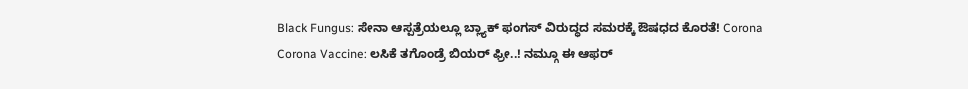Black Fungus: ಸೇನಾ ಆಸ್ಪತ್ರೆಯಲ್ಲೂ ಬ್ಲ್ಯಾಕ್ ಫಂಗಸ್ ವಿರುದ್ಧದ ಸಮರಕ್ಕೆ ಔಷಧದ ಕೊರತೆ! Corona Corona Vaccine: ಲಸಿಕೆ ತಗೊಂಡ್ರೆ ಬಿಯರ್ ಫ್ರೀ..! ನಮ್ಗೂ ಈ ಆಫರ್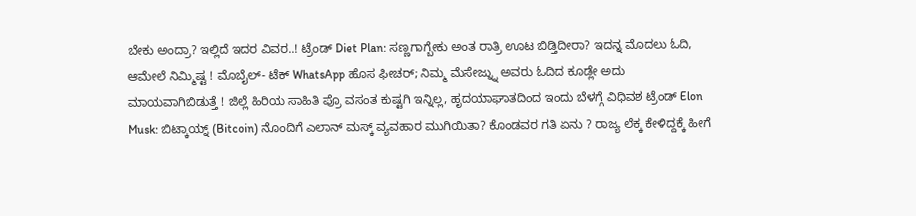ಬೇಕು ಅಂದ್ರಾ? ಇಲ್ಲಿದೆ ಇದರ ವಿವರ..! ಟ್ರೆಂಡ್ Diet Plan: ಸಣ್ಣಗಾಗ್ಬೇಕು ಅಂತ ರಾತ್ರಿ ಊಟ ಬಿಡ್ತಿದೀರಾ? ಇದನ್ನ ಮೊದಲು ಓದಿ, ಆಮೇಲೆ ನಿಮ್ಮಿಷ್ಟ ! ಮೊಬೈಲ್- ಟೆಕ್ WhatsApp ಹೊಸ ಫೀಚರ್; ನಿಮ್ಮ ಮೆಸೇಜ್ನ್ನು ಅವರು ಓದಿದ ಕೂಡ್ಲೇ ಅದು ಮಾಯವಾಗಿಬಿಡುತ್ತೆ ! ಜಿಲ್ಲೆ ಹಿರಿಯ ಸಾಹಿತಿ ಪ್ರೊ ವಸಂತ ಕುಷ್ಟಗಿ ಇನ್ನಿಲ್ಲ, ಹೃದಯಾಘಾತದಿಂದ ಇಂದು ಬೆಳಗ್ಗೆ ವಿಧಿವಶ ಟ್ರೆಂಡ್ Elon Musk: ಬಿಟ್ಕಾಯ್ನ್ (Bitcoin) ನೊಂದಿಗೆ ಎಲಾನ್ ಮಸ್ಕ್ ವ್ಯವಹಾರ ಮುಗಿಯಿತಾ? ಕೊಂಡವರ ಗತಿ ಏನು ? ರಾಜ್ಯ ಲೆಕ್ಕ ಕೇಳಿದ್ದಕ್ಕೆ ಹೀಗೆ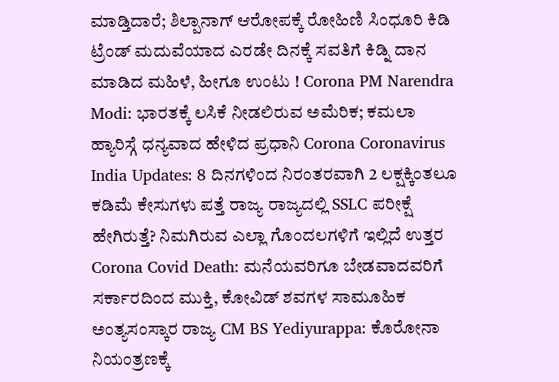ಮಾಡ್ತಿದಾರೆ; ಶಿಲ್ಪಾನಾಗ್ ಆರೋಪಕ್ಕೆ ರೋಹಿಣಿ ಸಿಂಧೂರಿ ಕಿಡಿ ಟ್ರೆಂಡ್ ಮದುವೆಯಾದ ಎರಡೇ ದಿನಕ್ಕೆ ಸವತಿಗೆ ಕಿಡ್ನಿ ದಾನ ಮಾಡಿದ ಮಹಿಳೆ, ಹೀಗೂ ಉಂಟು ! Corona PM Narendra Modi: ಭಾರತಕ್ಕೆ ಲಸಿಕೆ ನೀಡಲಿರುವ ಅಮೆರಿಕ; ಕಮಲಾ ಹ್ಯಾರಿಸ್ಗೆ ಧನ್ಯವಾದ ಹೇಳಿದ ಪ್ರಧಾನಿ Corona Coronavirus India Updates: 8 ದಿನಗಳಿಂದ ನಿರಂತರವಾಗಿ 2 ಲಕ್ಷಕ್ಕಿಂತಲೂ ಕಡಿಮೆ ಕೇಸುಗಳು ಪತ್ತೆ ರಾಜ್ಯ ರಾಜ್ಯದಲ್ಲಿ SSLC ಪರೀಕ್ಷೆ ಹೇಗಿರುತ್ತೆ? ನಿಮಗಿರುವ ಎಲ್ಲಾ ಗೊಂದಲಗಳಿಗೆ ಇಲ್ಲಿದೆ ಉತ್ತರ Corona Covid Death: ಮನೆಯವರಿಗೂ ಬೇಡವಾದವರಿಗೆ ಸರ್ಕಾರದಿಂದ ಮುಕ್ತಿ, ಕೋವಿಡ್ ಶವಗಳ ಸಾಮೂಹಿಕ ಅಂತ್ಯಸಂಸ್ಕಾರ ರಾಜ್ಯ CM BS Yediyurappa: ಕೊರೋನಾ ನಿಯಂತ್ರಣಕ್ಕೆ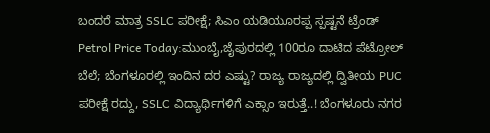ಬಂದರೆ ಮಾತ್ರ SSLC ಪರೀಕ್ಷೆ; ಸಿಎಂ ಯಡಿಯೂರಪ್ಪ ಸ್ಪಷ್ಟನೆ ಟ್ರೆಂಡ್ Petrol Price Today:ಮುಂಬೈ,ಜೈಪುರದಲ್ಲಿ 100ರೂ ದಾಟಿದ ಪೆಟ್ರೋಲ್ ಬೆಲೆ; ಬೆಂಗಳೂರಲ್ಲಿ ಇಂದಿನ ದರ ಎಷ್ಟು? ರಾಜ್ಯ ರಾಜ್ಯದಲ್ಲಿ ದ್ವಿತೀಯ PUC ಪರೀಕ್ಷೆ ರದ್ದು, SSLC ವಿದ್ಯಾರ್ಥಿಗಳಿಗೆ ಎಕ್ಸಾಂ ಇರುತ್ತೆ..! ಬೆಂಗಳೂರು ನಗರ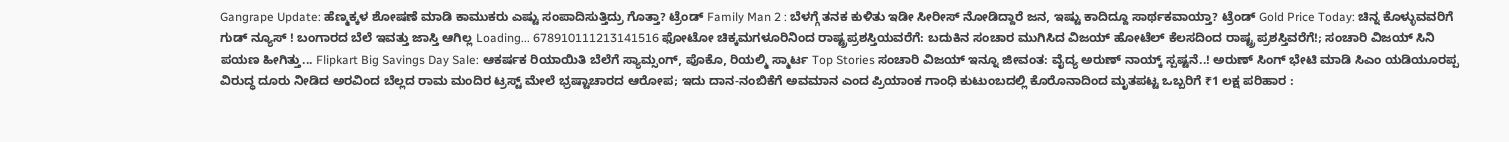Gangrape Update: ಹೆಣ್ಮಕ್ಕಳ ಶೋಷಣೆ ಮಾಡಿ ಕಾಮುಕರು ಎಷ್ಟು ಸಂಪಾದಿಸುತ್ತಿದ್ರು ಗೊತ್ತಾ? ಟ್ರೆಂಡ್ Family Man 2 : ಬೆಳಗ್ಗೆ ತನಕ ಕುಳಿತು ಇಡೀ ಸೀರೀಸ್ ನೋಡಿದ್ದಾರೆ ಜನ, ಇಷ್ಟು ಕಾದಿದ್ದೂ ಸಾರ್ಥಕವಾಯ್ತಾ? ಟ್ರೆಂಡ್ Gold Price Today: ಚಿನ್ನ ಕೊಳ್ಳುವವರಿಗೆ ಗುಡ್ ನ್ಯೂಸ್ ! ಬಂಗಾರದ ಬೆಲೆ ಇವತ್ತು ಜಾಸ್ತಿ ಆಗಿಲ್ಲ Loading... 678910111213141516 ಫೋಟೋ ಚಿಕ್ಕಮಗಳೂರಿನಿಂದ ರಾಷ್ಟ್ರಪ್ರಶಸ್ತಿಯವರೆಗೆ: ಬದುಕಿನ ಸಂಚಾರ ಮುಗಿಸಿದ ವಿಜಯ್ ಹೋಟೆಲ್ ಕೆಲಸದಿಂದ ರಾಷ್ಟ್ರ ಪ್ರಶಸ್ತಿವರೆಗೆ!; ಸಂಚಾರಿ ವಿಜಯ್ ಸಿನಿ ಪಯಣ ಹೀಗಿತ್ತು... Flipkart Big Savings Day Sale: ಆಕರ್ಷಕ ರಿಯಾಯಿತಿ ಬೆಲೆಗೆ ಸ್ಯಾಮ್ಸಂಗ್, ಪೊಕೊ, ರಿಯಲ್ಮಿ ಸ್ಮಾರ್ಟ Top Stories ಸಂಚಾರಿ ವಿಜಯ್ ಇನ್ನೂ ಜೀವಂತ: ವೈದ್ಯ ಅರುಣ್ ನಾಯ್ಕ್ ಸ್ಪಷ್ಟನೆ..! ಅರುಣ್ ಸಿಂಗ್ ಭೇಟಿ ಮಾಡಿ ಸಿಎಂ ಯಡಿಯೂರಪ್ಪ ವಿರುದ್ಧ ದೂರು ನೀಡಿದ ಅರವಿಂದ ಬೆಲ್ಲದ ರಾಮ ಮಂದಿರ ಟ್ರಸ್ಟ್ ಮೇಲೆ ಭ್ರಷ್ಟಾಚಾರದ ಆರೋಪ; ಇದು ದಾನ-ನಂಬಿಕೆಗೆ ಅವಮಾನ ಎಂದ ಪ್ರಿಯಾಂಕ ಗಾಂಧಿ ಕುಟುಂಬದಲ್ಲಿ ಕೊರೊನಾದಿಂದ ಮೃತಪಟ್ಟ ಒಬ್ಬರಿಗೆ ₹1 ಲಕ್ಷ ಪರಿಹಾರ :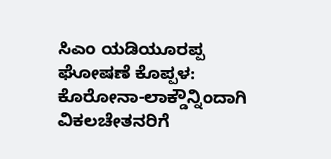ಸಿಎಂ ಯಡಿಯೂರಪ್ಪ ಘೋಷಣೆ ಕೊಪ್ಪಳ: ಕೊರೋನಾ-ಲಾಕ್ಡೌನ್ನಿಂದಾಗಿ ವಿಕಲಚೇತನರಿಗೆ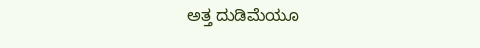ಅತ್ತ ದುಡಿಮೆಯೂ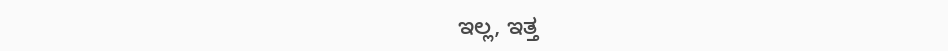ಇಲ್ಲ, ಇತ್ತ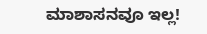ಮಾಶಾಸನವೂ ಇಲ್ಲ!